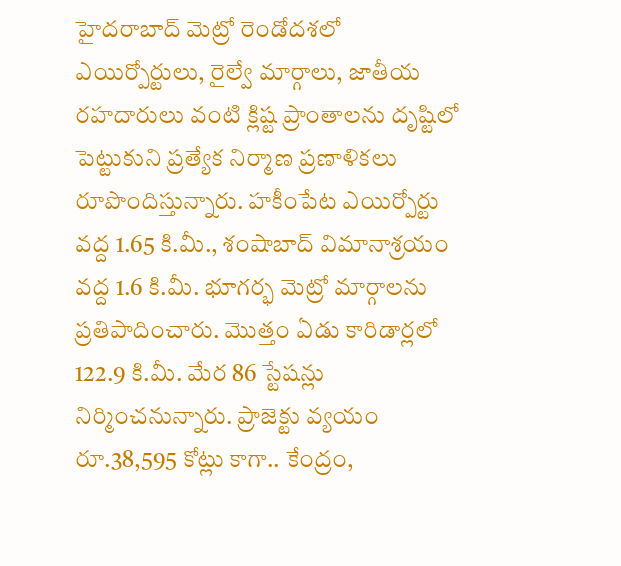హైదరాబాద్ మెట్రో రెండోదశలో ఎయిర్పోర్టులు, రైల్వే మార్గాలు, జాతీయ రహదారులు వంటి క్లిష్ట ప్రాంతాలను దృష్టిలో పెట్టుకుని ప్రత్యేక నిర్మాణ ప్రణాళికలు రూపొందిస్తున్నారు. హకీంపేట ఎయిర్పోర్టు వద్ద 1.65 కి.మీ., శంషాబాద్ విమానాశ్రయం వద్ద 1.6 కి.మీ. భూగర్భ మెట్రో మార్గాలను ప్రతిపాదించారు. మొత్తం ఏడు కారిడార్లలో 122.9 కి.మీ. మేర 86 స్టేషన్లు నిర్మించనున్నారు. ప్రాజెక్టు వ్యయం రూ.38,595 కోట్లు కాగా.. కేంద్రం,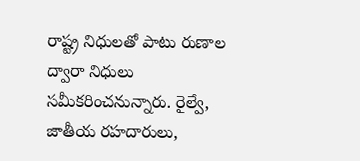రాష్ట్ర నిధులతో పాటు రుణాల ద్వారా నిధులు సమీకరించనున్నారు. రైల్వే, జాతీయ రహదారులు,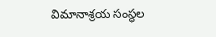విమానాశ్రయ సంస్థల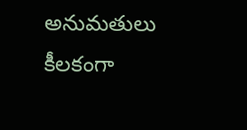అనుమతులు కీలకంగా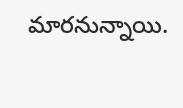మారనున్నాయి.